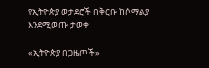የኢትዮጵያ ወታደሮች በቅርቡ ከሶማልያ እንደሚወጡ ታወቀ

«ኢትዮጵያ በጋዜጦች»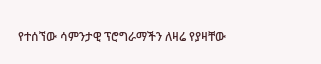የተሰኘው ሳምንታዊ ፕሮግራማችን ለዛሬ የያዛቸው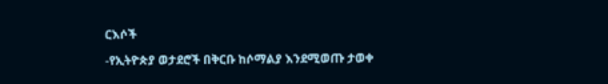ርእሶች

-የኢትዮጵያ ወታደሮች በቅርቡ ከሶማልያ እንደሚወጡ ታወቀ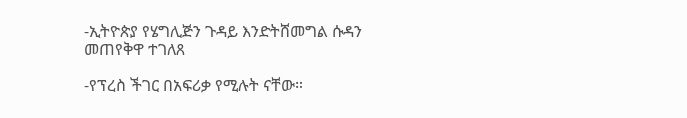-ኢትዮጵያ የሄግሊጅን ጉዳይ እንድትሸመግል ሱዳን መጠየቅዋ ተገለጸ

-የፕረስ ችገር በአፍሪቃ የሚሉት ናቸው።